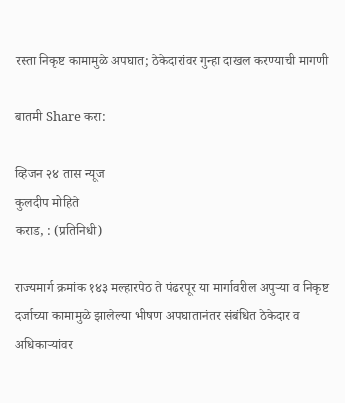रस्ता निकृष्ट कामामुळे अपघात; ठेकेदारांवर गुन्हा दाखल करण्याची मागणी

बातमी Share करा:

व्हिजन २४ तास न्यूज
कुलदीप मोहिते
कराड, : (प्रतिनिधी)

राज्यमार्ग क्रमांक १४३ मल्हारपेठ ते पंढरपूर या मार्गावरील अपुऱ्या व निकृष्ट दर्जाच्या कामामुळे झालेल्या भीषण अपघातानंतर संबंधित ठेकेदार व अधिकाऱ्यांवर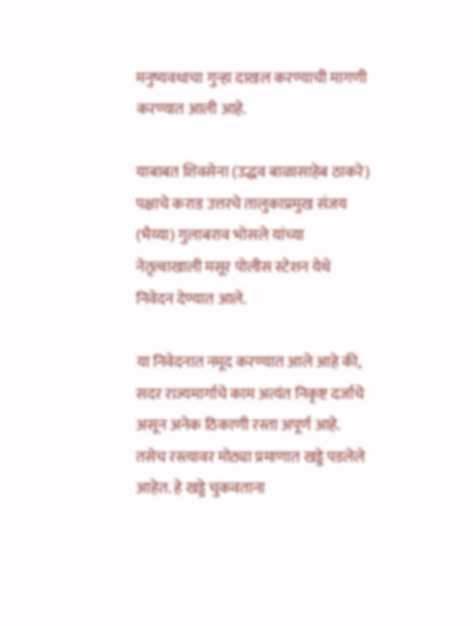मनुष्यवधाचा गुन्हा दाखल करण्याची मागणी करण्यात आली आहे.

याबाबत शिवसेना (उद्धव बाळासाहेब ठाकरे) पक्षाचे कराड उत्तरचे तालुकाप्रमुख संजय (भैय्या) गुलाबराव भोसले यांच्या नेतृत्वाखाली मसूर पोलीस स्टेशन येथे निवेदन देण्यात आले.

या निवेदनात नमूद करण्यात आले आहे की, सदर राज्यमार्गाचे काम अत्यंत निकृष्ट दर्जाचे असून अनेक ठिकाणी रस्ता अपूर्ण आहे. तसेच रस्त्यावर मोठ्या प्रमाणात खड्डे पडलेले आहेत. हे खड्डे चुकवताना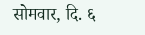सोमवार, दि. ६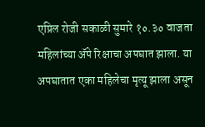एप्रिल रोजी सकाळी सुमारे १०.३० वाजता महिलांच्या ॲपे रिक्षाचा अपघात झाला. या अपघातात एका महिलेचा मृत्यू झाला असून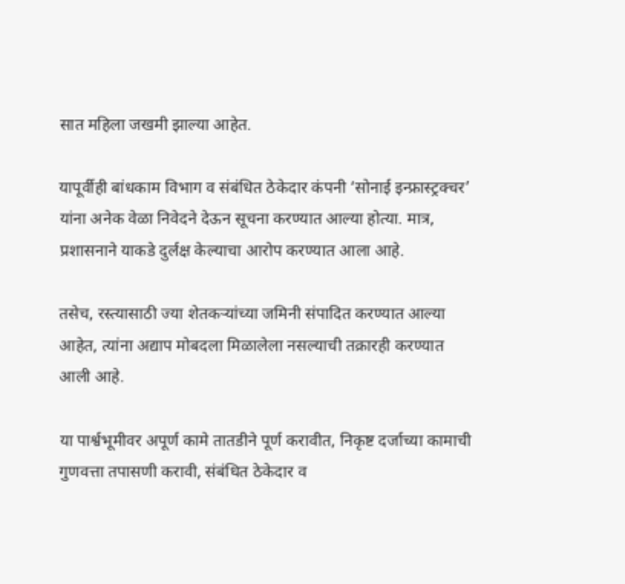सात महिला जखमी झाल्या आहेत.

यापूर्वीही बांधकाम विभाग व संबंधित ठेकेदार कंपनी ‘सोनाई इन्फ्रास्ट्रक्चर’ यांना अनेक वेळा निवेदने देऊन सूचना करण्यात आल्या होत्या. मात्र, प्रशासनाने याकडे दुर्लक्ष केल्याचा आरोप करण्यात आला आहे.

तसेच, रस्त्यासाठी ज्या शेतकऱ्यांच्या जमिनी संपादित करण्यात आल्या आहेत, त्यांना अद्याप मोबदला मिळालेला नसल्याची तक्रारही करण्यात आली आहे.

या पार्श्वभूमीवर अपूर्ण कामे तातडीने पूर्ण करावीत, निकृष्ट दर्जाच्या कामाची गुणवत्ता तपासणी करावी, संबंधित ठेकेदार व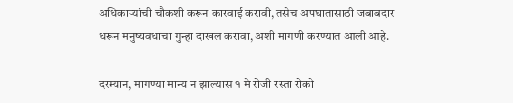अधिकाऱ्यांची चौकशी करून कारवाई करावी, तसेच अपघातासाठी जबाबदार धरून मनुष्यवधाचा गुन्हा दाखल करावा, अशी मागणी करण्यात आली आहे.

दरम्यान, मागण्या मान्य न झाल्यास १ मे रोजी रस्ता रोको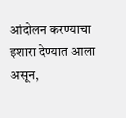आंदोलन करण्याचा इशारा देण्यात आला असून,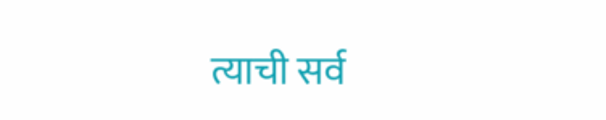त्याची सर्व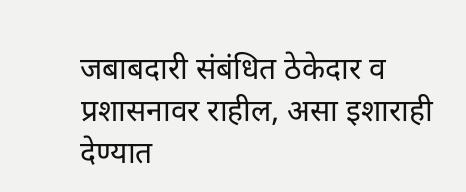जबाबदारी संबंधित ठेकेदार व प्रशासनावर राहील, असा इशाराही देण्यात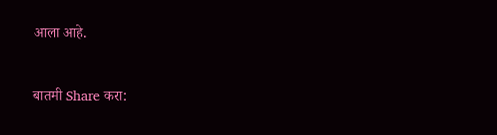आला आहे.


बातमी Share करा: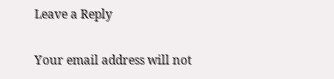Leave a Reply

Your email address will not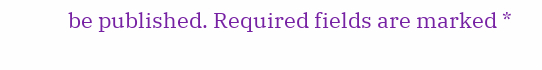be published. Required fields are marked *